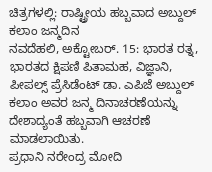ಚಿತ್ರಗಳಲ್ಲಿ: ರಾಷ್ಟ್ರೀಯ ಹಬ್ಬವಾದ ಅಬ್ದುಲ್ ಕಲಾಂ ಜನ್ಮದಿನ
ನವದೆಹಲಿ, ಅಕ್ಟೋಬರ್. 15: ಭಾರತ ರತ್ನ, ಭಾರತದ ಕ್ಷಿಪಣಿ ಪಿತಾಮಹ, ವಿಜ್ಞಾನಿ, ಪೀಪಲ್ಸ್ ಪ್ರೆಸಿಡೆಂಟ್ ಡಾ. ಎಪಿಜೆ ಅಬ್ದುಲ್ ಕಲಾಂ ಅವರ ಜನ್ಮ ದಿನಾಚರಣೆಯನ್ನು ದೇಶಾದ್ಯಂತೆ ಹಬ್ಬವಾಗಿ ಆಚರಣೆ ಮಾಡಲಾಯಿತು.
ಪ್ರಧಾನಿ ನರೇಂದ್ರ ಮೋದಿ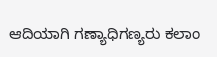ಆದಿಯಾಗಿ ಗಣ್ಯಾಧಿಗಣ್ಯರು ಕಲಾಂ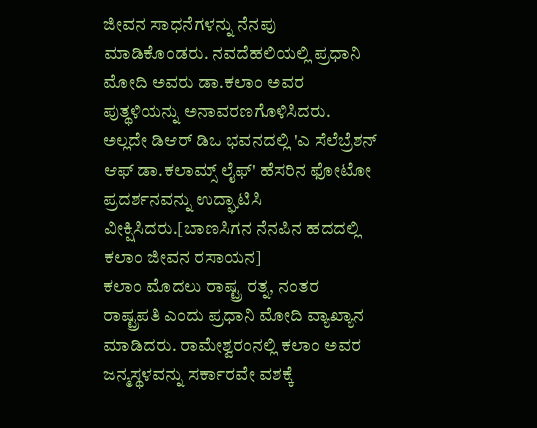ಜೀವನ ಸಾಧನೆಗಳನ್ನು ನೆನಪು ಮಾಡಿಕೊಂಡರು. ನವದೆಹಲಿಯಲ್ಲಿ ಪ್ರಧಾನಿ ಮೋದಿ ಅವರು ಡಾ.ಕಲಾಂ ಅವರ ಪುತ್ಥಳಿಯನ್ನು ಅನಾವರಣಗೊಳಿಸಿದರು. ಅಲ್ಲದೇ ಡಿಆರ್ ಡಿಒ ಭವನದಲ್ಲಿ 'ಎ ಸೆಲೆಬ್ರೆಶನ್ ಆಫ್ ಡಾ.ಕಲಾಮ್ಸ್ ಲೈಫ್' ಹೆಸರಿನ ಫೋಟೋ ಪ್ರದರ್ಶನವನ್ನು ಉದ್ಘಾಟಿಸಿ ವೀಕ್ಷಿಸಿದರು.[ಬಾಣಸಿಗನ ನೆನಪಿನ ಹದದಲ್ಲಿ ಕಲಾಂ ಜೀವನ ರಸಾಯನ]
ಕಲಾಂ ಮೊದಲು ರಾಷ್ಟ್ರ ರತ್ನ, ನಂತರ ರಾಷ್ಟ್ರಪತಿ ಎಂದು ಪ್ರಧಾನಿ ಮೋದಿ ವ್ಯಾಖ್ಯಾನ ಮಾಡಿದರು. ರಾಮೇಶ್ವರಂನಲ್ಲಿ ಕಲಾಂ ಅವರ ಜನ್ಮಸ್ಥಳವನ್ನು ಸರ್ಕಾರವೇ ವಶಕ್ಕೆ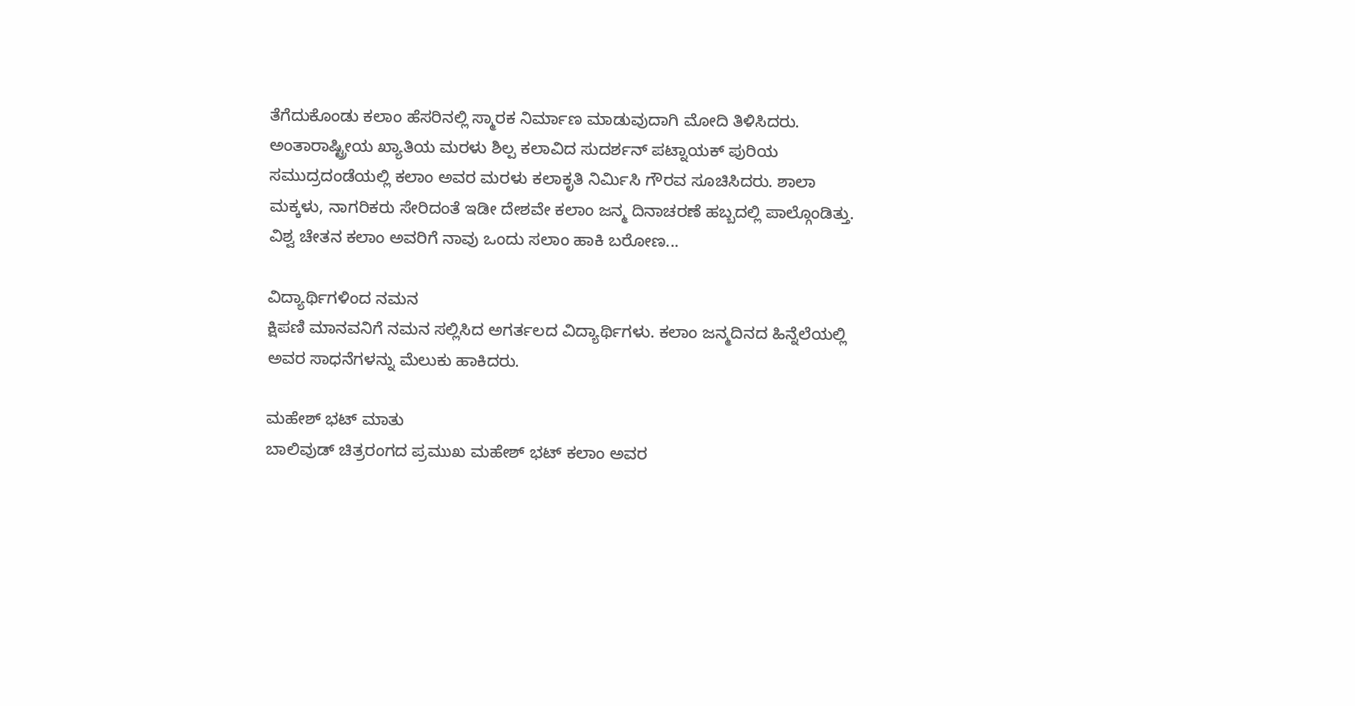ತೆಗೆದುಕೊಂಡು ಕಲಾಂ ಹೆಸರಿನಲ್ಲಿ ಸ್ಮಾರಕ ನಿರ್ಮಾಣ ಮಾಡುವುದಾಗಿ ಮೋದಿ ತಿಳಿಸಿದರು.
ಅಂತಾರಾಷ್ಟ್ರೀಯ ಖ್ಯಾತಿಯ ಮರಳು ಶಿಲ್ಪ ಕಲಾವಿದ ಸುದರ್ಶನ್ ಪಟ್ನಾಯಕ್ ಪುರಿಯ ಸಮುದ್ರದಂಡೆಯಲ್ಲಿ ಕಲಾಂ ಅವರ ಮರಳು ಕಲಾಕೃತಿ ನಿರ್ಮಿಸಿ ಗೌರವ ಸೂಚಿಸಿದರು. ಶಾಲಾ ಮಕ್ಕಳು, ನಾಗರಿಕರು ಸೇರಿದಂತೆ ಇಡೀ ದೇಶವೇ ಕಲಾಂ ಜನ್ಮ ದಿನಾಚರಣೆ ಹಬ್ಬದಲ್ಲಿ ಪಾಲ್ಗೊಂಡಿತ್ತು. ವಿಶ್ವ ಚೇತನ ಕಲಾಂ ಅವರಿಗೆ ನಾವು ಒಂದು ಸಲಾಂ ಹಾಕಿ ಬರೋಣ...

ವಿದ್ಯಾರ್ಥಿಗಳಿಂದ ನಮನ
ಕ್ಷಿಪಣಿ ಮಾನವನಿಗೆ ನಮನ ಸಲ್ಲಿಸಿದ ಅಗರ್ತಲದ ವಿದ್ಯಾರ್ಥಿಗಳು. ಕಲಾಂ ಜನ್ಮದಿನದ ಹಿನ್ನೆಲೆಯಲ್ಲಿ ಅವರ ಸಾಧನೆಗಳನ್ನು ಮೆಲುಕು ಹಾಕಿದರು.

ಮಹೇಶ್ ಭಟ್ ಮಾತು
ಬಾಲಿವುಡ್ ಚಿತ್ರರಂಗದ ಪ್ರಮುಖ ಮಹೇಶ್ ಭಟ್ ಕಲಾಂ ಅವರ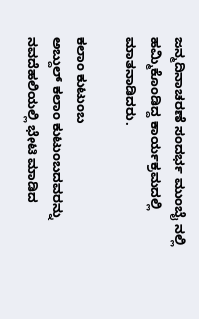ಜನ್ಮದಿನಾಚರಣೆ ಸಂದರ್ಭ ಮುಂಬೈ ನಲ್ಲಿ ಹಮ್ಮಿಕೊಂಡಿದ್ದ ಕಾರ್ಯಕ್ರಮದಲ್ಲಿ ಮಾತನಾಡಿದರು.

ಕಲಾಂ ಕುಟುಂಬ
ಅಬ್ದುಲ್ ಕಲಾಂ ಕುಟುಂಬದವರನ್ನು ನವದೆಹಲಿಯಲ್ಲಿ ಭೇಟಿ ಮಾಡಿದ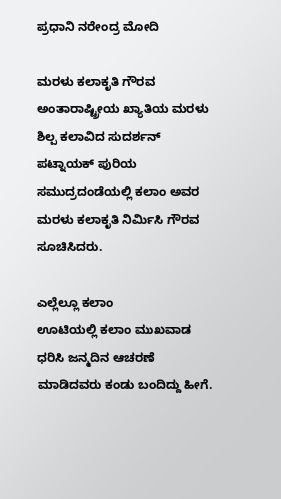ಪ್ರಧಾನಿ ನರೇಂದ್ರ ಮೋದಿ

ಮರಳು ಕಲಾಕೃತಿ ಗೌರವ
ಅಂತಾರಾಷ್ಟ್ರೀಯ ಖ್ಯಾತಿಯ ಮರಳು ಶಿಲ್ಪ ಕಲಾವಿದ ಸುದರ್ಶನ್ ಪಟ್ನಾಯಕ್ ಪುರಿಯ ಸಮುದ್ರದಂಡೆಯಲ್ಲಿ ಕಲಾಂ ಅವರ ಮರಳು ಕಲಾಕೃತಿ ನಿರ್ಮಿಸಿ ಗೌರವ ಸೂಚಿಸಿದರು.

ಎಲ್ಲೆಲ್ಲೂ ಕಲಾಂ
ಊಟಿಯಲ್ಲಿ ಕಲಾಂ ಮುಖವಾಡ ಧರಿಸಿ ಜನ್ಮದಿನ ಆಚರಣೆ ಮಾಡಿದವರು ಕಂಡು ಬಂದಿದ್ದು ಹೀಗೆ.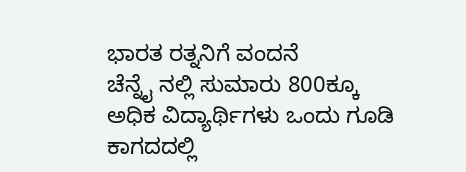ಭಾರತ ರತ್ನನಿಗೆ ವಂದನೆ
ಚೆನ್ನೈ ನಲ್ಲಿ ಸುಮಾರು 800ಕ್ಕೂ ಅಧಿಕ ವಿದ್ಯಾರ್ಥಿಗಳು ಒಂದು ಗೂಡಿ ಕಾಗದದಲ್ಲಿ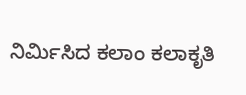ನಿರ್ಮಿಸಿದ ಕಲಾಂ ಕಲಾಕೃತಿ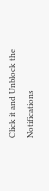Click it and Unblock the Notifications